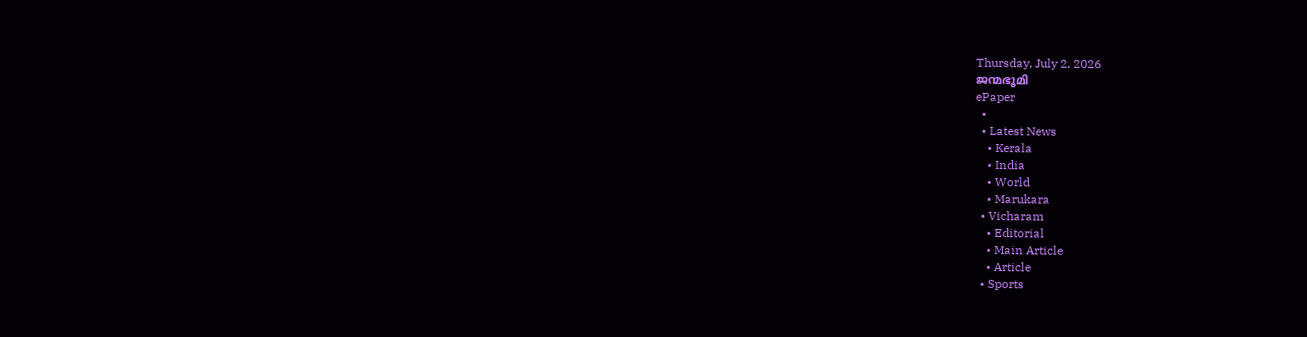Thursday, July 2, 2026
ജന്മഭൂമി
ePaper
  •
  • Latest News
    • Kerala
    • India
    • World
    • Marukara
  • Vicharam
    • Editorial
    • Main Article
    • Article
  • Sports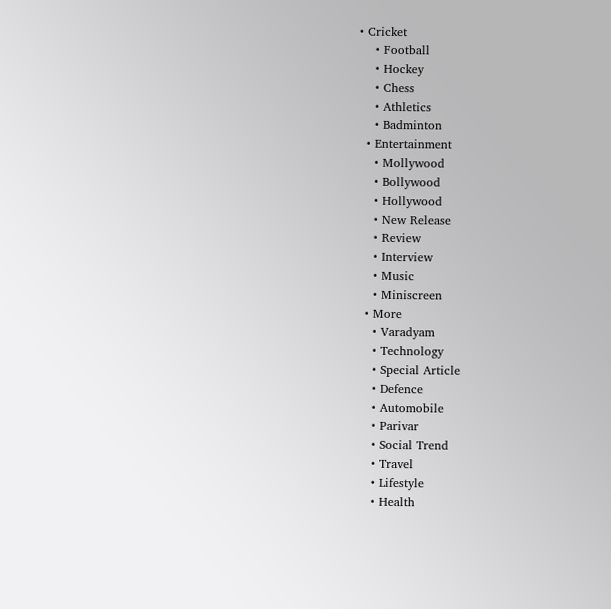• Cricket
    • Football
    • Hockey
    • Chess
    • Athletics
    • Badminton
  • Entertainment
    • Mollywood
    • Bollywood
    • Hollywood
    • New Release
    • Review
    • Interview
    • Music
    • Miniscreen
  • More
    • Varadyam
    • Technology
    • Special Article
    • Defence
    • Automobile
    • Parivar
    • Social Trend
    • Travel
    • Lifestyle
    • Health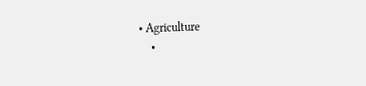• Agriculture
    •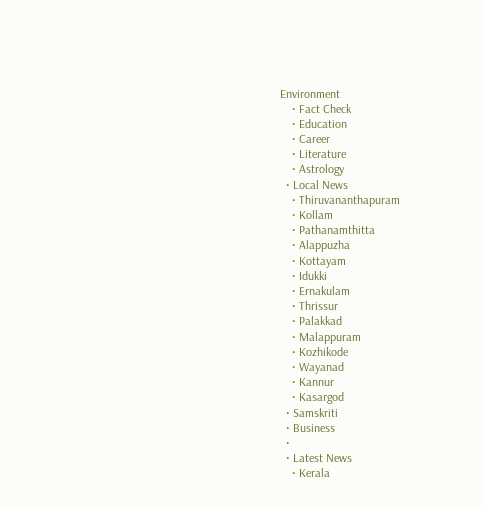Environment
    • Fact Check
    • Education
    • Career
    • Literature
    • Astrology
  • Local News
    • Thiruvananthapuram
    • Kollam
    • Pathanamthitta
    • Alappuzha
    • Kottayam
    • Idukki
    • Ernakulam
    • Thrissur
    • Palakkad
    • Malappuram
    • Kozhikode
    • Wayanad
    • Kannur
    • Kasargod
  • Samskriti
  • Business
  •
  • Latest News
    • Kerala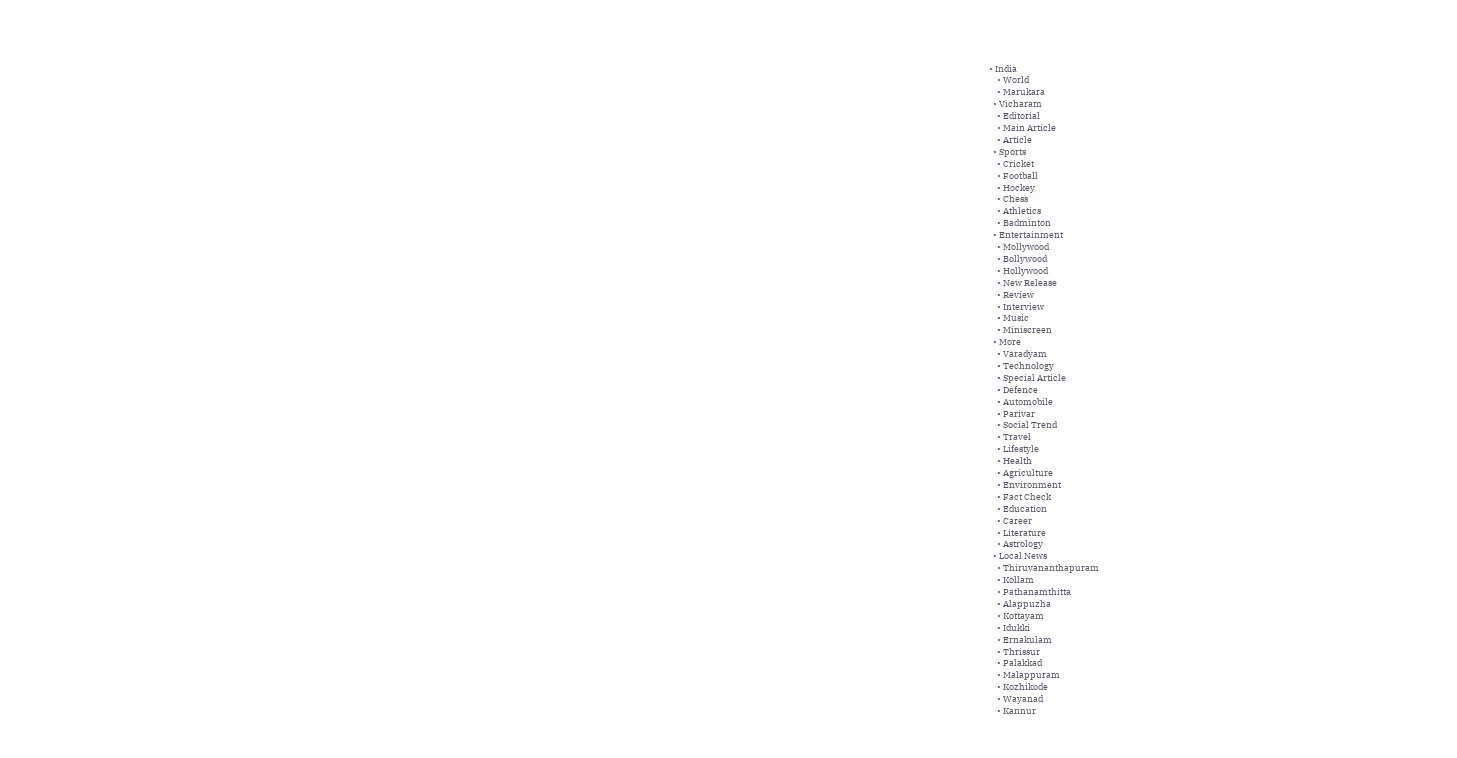• India
    • World
    • Marukara
  • Vicharam
    • Editorial
    • Main Article
    • Article
  • Sports
    • Cricket
    • Football
    • Hockey
    • Chess
    • Athletics
    • Badminton
  • Entertainment
    • Mollywood
    • Bollywood
    • Hollywood
    • New Release
    • Review
    • Interview
    • Music
    • Miniscreen
  • More
    • Varadyam
    • Technology
    • Special Article
    • Defence
    • Automobile
    • Parivar
    • Social Trend
    • Travel
    • Lifestyle
    • Health
    • Agriculture
    • Environment
    • Fact Check
    • Education
    • Career
    • Literature
    • Astrology
  • Local News
    • Thiruvananthapuram
    • Kollam
    • Pathanamthitta
    • Alappuzha
    • Kottayam
    • Idukki
    • Ernakulam
    • Thrissur
    • Palakkad
    • Malappuram
    • Kozhikode
    • Wayanad
    • Kannur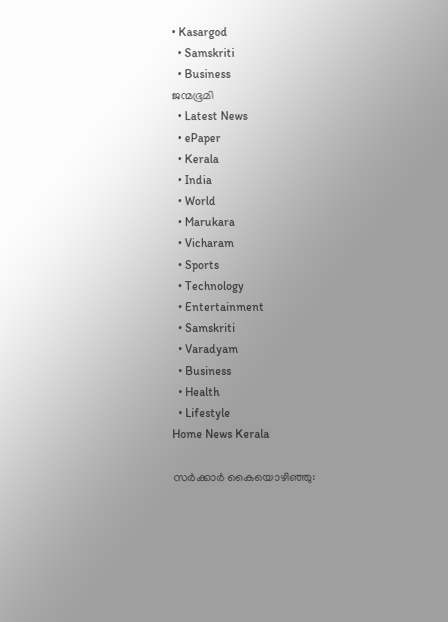• Kasargod
  • Samskriti
  • Business
ജന്മഭൂമി
  • Latest News
  • ePaper
  • Kerala
  • India
  • World
  • Marukara
  • Vicharam
  • Sports
  • Technology
  • Entertainment
  • Samskriti
  • Varadyam
  • Business
  • Health
  • Lifestyle
Home News Kerala

സര്‍ക്കാര്‍ കൈയൊഴിഞ്ഞു: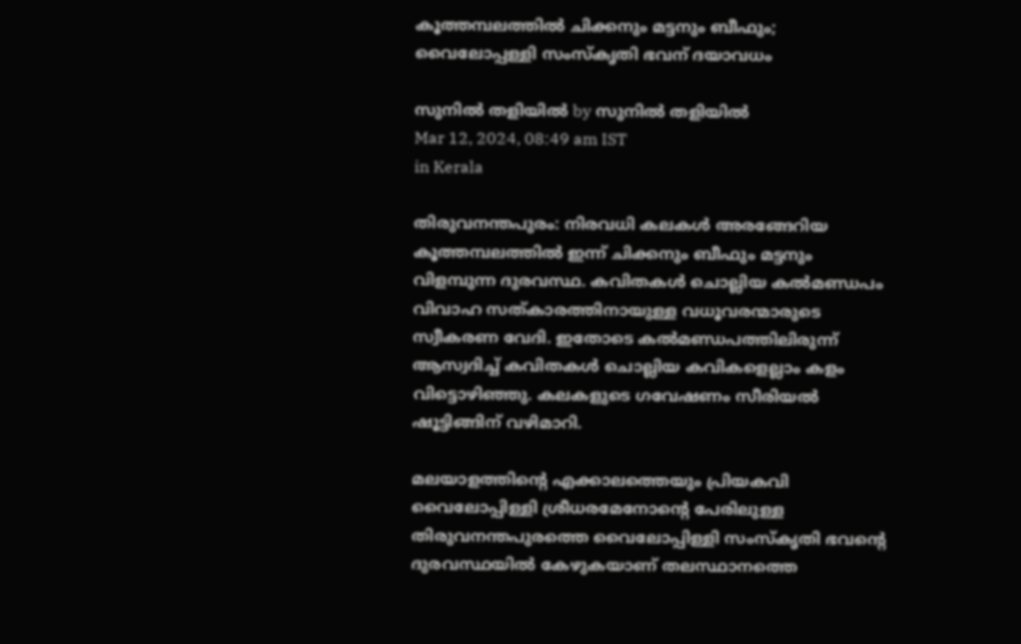കൂത്തമ്പലത്തില്‍ ചിക്കനും മട്ടനും ബീഫും; വൈലോപ്പള്ളി സംസ്‌കൃതി ഭവന് ദയാവധം

സുനില്‍ തളിയില്‍ by സുനില്‍ തളിയില്‍
Mar 12, 2024, 08:49 am IST
in Kerala

തിരുവനന്തപുരം: നിരവധി കലകള്‍ അരങ്ങേറിയ കൂത്തമ്പലത്തില്‍ ഇന്ന് ചിക്കനും ബീഫും മട്ടനും വിളമ്പുന്ന ദുരവസ്ഥ. കവിതകള്‍ ചൊല്ലിയ കല്‍മണ്ഡപം വിവാഹ സത്കാരത്തിനായുള്ള വധൂവരന്മാരുടെ സ്വീകരണ വേദി. ഇതോടെ കല്‍മണ്ഡപത്തിലിരുന്ന് ആസ്വദിച്ച് കവിതകള്‍ ചൊല്ലിയ കവികളെല്ലാം കളം വിട്ടൊഴിഞ്ഞു. കലകളുടെ ഗവേഷണം സീരിയല്‍ ഷൂട്ടിങ്ങിന് വഴിമാറി.

മലയാളത്തിന്റെ എക്കാലത്തെയും പ്രിയകവി വൈലോപ്പിള്ളി ശ്രീധരമേനോന്റെ പേരിലുള്ള തിരുവനന്തപുരത്തെ വൈലോപ്പിള്ളി സംസ്‌കൃതി ഭവന്റെ ദുരവസ്ഥയില്‍ കേഴുകയാണ് തലസ്ഥാനത്തെ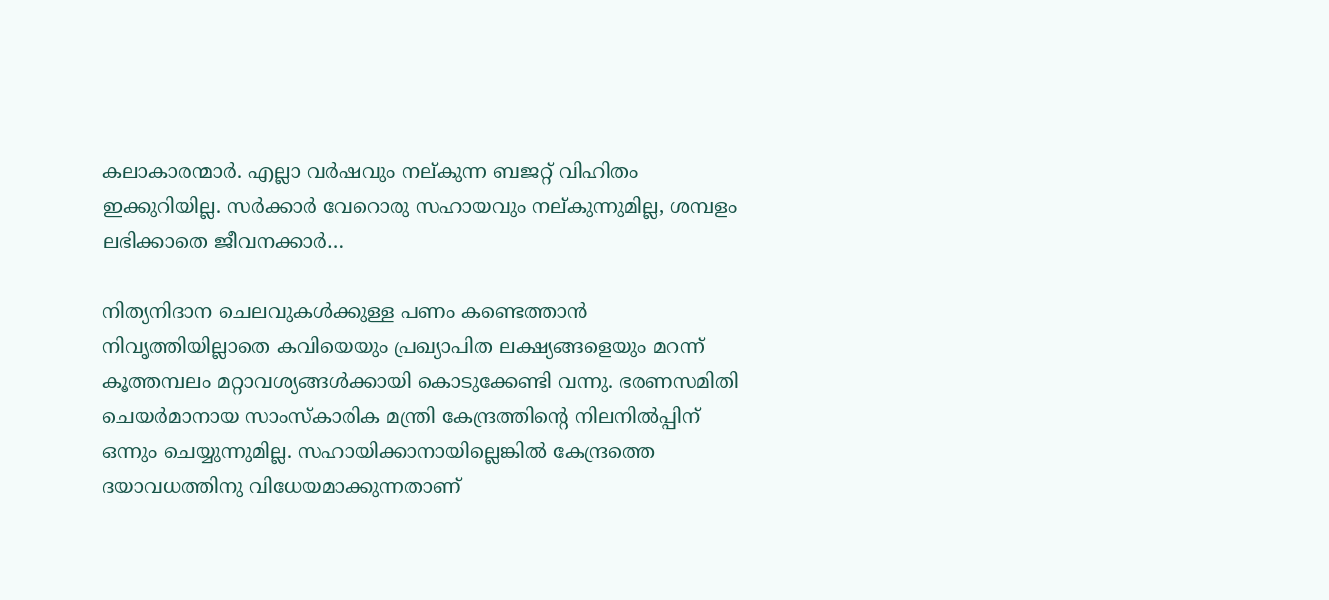കലാകാരന്മാര്‍. എല്ലാ വര്‍ഷവും നല്കുന്ന ബജറ്റ് വിഹിതം ഇക്കുറിയില്ല. സര്‍ക്കാര്‍ വേറൊരു സഹായവും നല്കുന്നുമില്ല, ശമ്പളം ലഭിക്കാതെ ജീവനക്കാര്‍…

നിത്യനിദാന ചെലവുകള്‍ക്കുള്ള പണം കണ്ടെത്താന്‍ നിവൃത്തിയില്ലാതെ കവിയെയും പ്രഖ്യാപിത ലക്ഷ്യങ്ങളെയും മറന്ന് കൂത്തമ്പലം മറ്റാവശ്യങ്ങള്‍ക്കായി കൊടുക്കേണ്ടി വന്നു. ഭരണസമിതി ചെയര്‍മാനായ സാംസ്‌കാരിക മന്ത്രി കേന്ദ്രത്തിന്റെ നിലനില്‍പ്പിന് ഒന്നും ചെയ്യുന്നുമില്ല. സഹായിക്കാനായില്ലെങ്കില്‍ കേന്ദ്രത്തെ ദയാവധത്തിനു വിധേയമാക്കുന്നതാണ്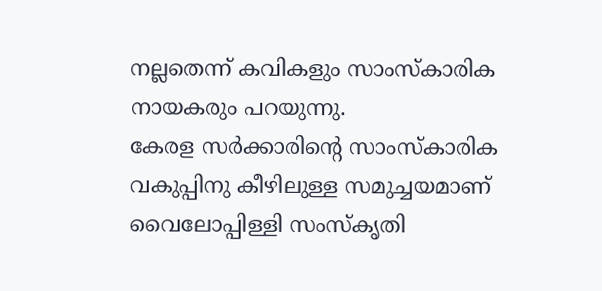നല്ലതെന്ന് കവികളും സാംസ്‌കാരിക നായകരും പറയുന്നു.
കേരള സര്‍ക്കാരിന്റെ സാംസ്‌കാരിക വകുപ്പിനു കീഴിലുള്ള സമുച്ചയമാണ് വൈലോപ്പിള്ളി സംസ്‌കൃതി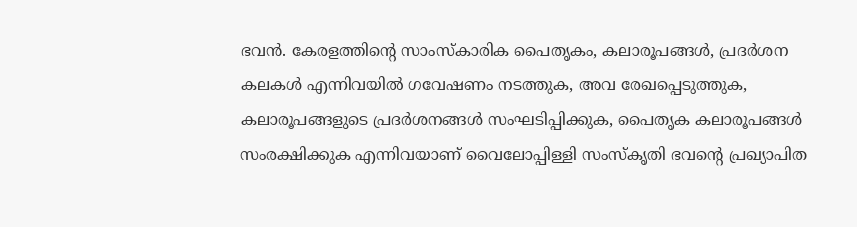ഭവന്‍. കേരളത്തിന്റെ സാംസ്‌കാരിക പൈതൃകം, കലാരൂപങ്ങള്‍, പ്രദര്‍ശന കലകള്‍ എന്നിവയില്‍ ഗവേഷണം നടത്തുക, അവ രേഖപ്പെടുത്തുക, കലാരൂപങ്ങളുടെ പ്രദര്‍ശനങ്ങള്‍ സംഘടിപ്പിക്കുക, പൈതൃക കലാരൂപങ്ങള്‍ സംരക്ഷിക്കുക എന്നിവയാണ് വൈലോപ്പിള്ളി സംസ്‌കൃതി ഭവന്റെ പ്രഖ്യാപിത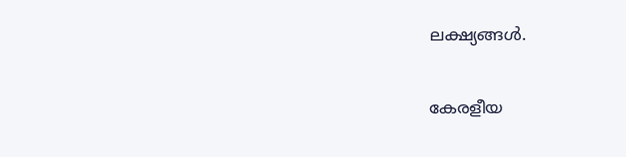ലക്ഷ്യങ്ങള്‍.

കേരളീയ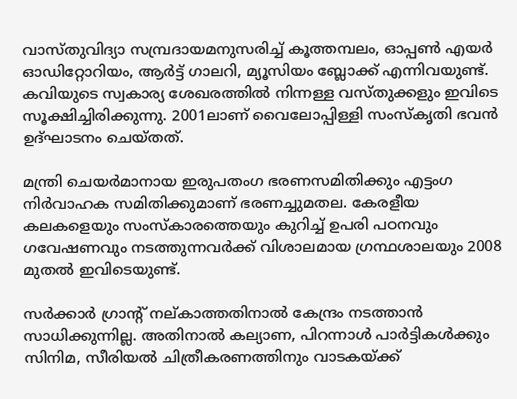വാസ്തുവിദ്യാ സമ്പ്രദായമനുസരിച്ച് കൂത്തമ്പലം, ഓപ്പണ്‍ എയര്‍ ഓഡിറ്റോറിയം, ആര്‍ട്ട് ഗാലറി, മ്യൂസിയം ബ്ലോക്ക് എന്നിവയുണ്ട്. കവിയുടെ സ്വകാര്യ ശേഖരത്തില്‍ നിന്നള്ള വസ്തുക്കളും ഇവിടെ സൂക്ഷിച്ചിരിക്കുന്നു. 2001ലാണ് വൈലോപ്പിള്ളി സംസ്‌കൃതി ഭവന്‍ ഉദ്ഘാടനം ചെയ്തത്.

മന്ത്രി ചെയര്‍മാനായ ഇരുപതംഗ ഭരണസമിതിക്കും എട്ടംഗ നിര്‍വാഹക സമിതിക്കുമാണ് ഭരണച്ചുമതല. കേരളീയ കലകളെയും സംസ്‌കാരത്തെയും കുറിച്ച് ഉപരി പഠനവും ഗവേഷണവും നടത്തുന്നവര്‍ക്ക് വിശാലമായ ഗ്രന്ഥശാലയും 2008 മുതല്‍ ഇവിടെയുണ്ട്.

സര്‍ക്കാര്‍ ഗ്രാന്റ് നല്കാത്തതിനാല്‍ കേന്ദ്രം നടത്താന്‍ സാധിക്കുന്നില്ല. അതിനാല്‍ കല്യാണ, പിറന്നാള്‍ പാര്‍ട്ടികള്‍ക്കും സിനിമ, സീരിയല്‍ ചിത്രീകരണത്തിനും വാടകയ്‌ക്ക്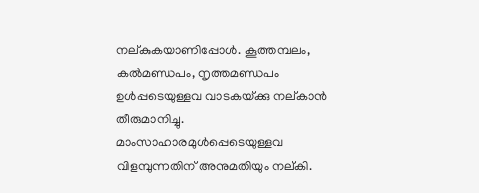നല്കുകയാണിപ്പോള്‍. കൂത്തമ്പലം, കല്‍മണ്ഡപം, നൃത്തമണ്ഡപം ഉള്‍പ്പടെയുള്ളവ വാടകയ്‌ക്കു നല്കാന്‍ തീരുമാനിച്ചു. മാംസാഹാരമുള്‍പ്പെടെയുള്ളവ വിളമ്പുന്നതിന് അനുമതിയും നല്കി.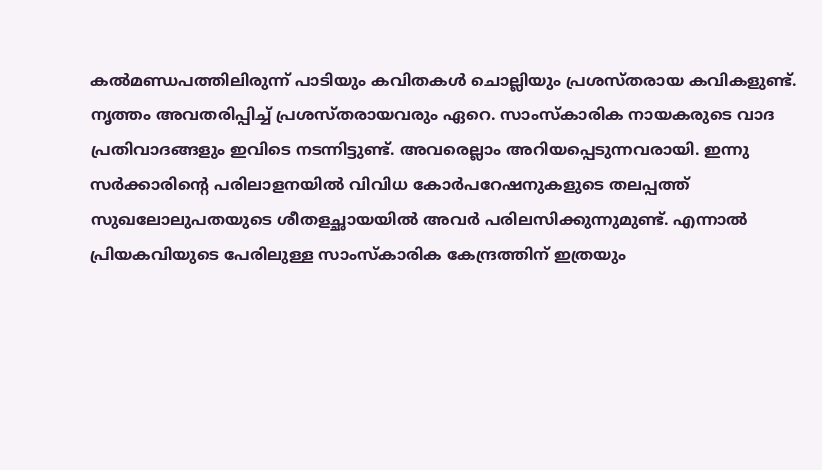കല്‍മണ്ഡപത്തിലിരുന്ന് പാടിയും കവിതകള്‍ ചൊല്ലിയും പ്രശസ്തരായ കവികളുണ്ട്. നൃത്തം അവതരിപ്പിച്ച് പ്രശസ്തരായവരും ഏറെ. സാംസ്‌കാരിക നായകരുടെ വാദ പ്രതിവാദങ്ങളും ഇവിടെ നടന്നിട്ടുണ്ട്. അവരെല്ലാം അറിയപ്പെടുന്നവരായി. ഇന്നു സര്‍ക്കാരിന്റെ പരിലാളനയില്‍ വിവിധ കോര്‍പറേഷനുകളുടെ തലപ്പത്ത് സുഖലോലുപതയുടെ ശീതളച്ഛായയില്‍ അവര്‍ പരിലസിക്കുന്നുമുണ്ട്. എന്നാല്‍ പ്രിയകവിയുടെ പേരിലുള്ള സാംസ്‌കാരിക കേന്ദ്രത്തിന് ഇത്രയും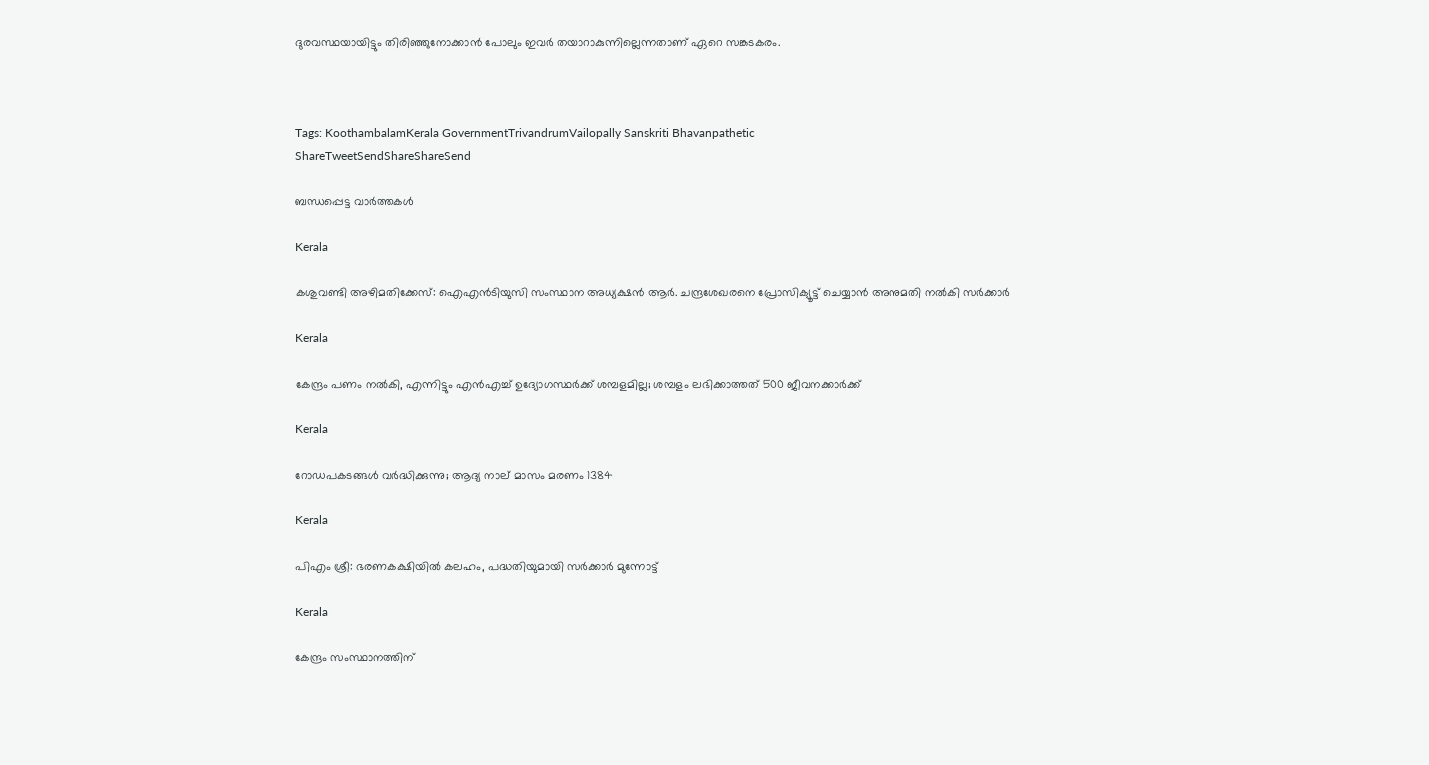ദുരവസ്ഥയായിട്ടും തിരിഞ്ഞുനോക്കാന്‍ പോലും ഇവര്‍ തയാറാകുന്നില്ലെന്നതാണ് ഏറെ സങ്കടകരം.



Tags: KoothambalamKerala GovernmentTrivandrumVailopally Sanskriti Bhavanpathetic
ShareTweetSendShareShareSend

ബന്ധപ്പെട്ട വാര്‍ത്തകള്‍

Kerala

കശുവണ്ടി അഴിമതിക്കേസ്: ഐഎൻടിയുസി സംസ്ഥാന അധ്യക്ഷൻ ആര്‍. ചന്ദ്രശേഖരനെ പ്രോസിക്യൂട്ട് ചെയ്യാന്‍ അനുമതി നല്‍കി സര്‍ക്കാര്‍

Kerala

കേന്ദ്രം പണം നല്‍കി, എന്നിട്ടും എന്‍എച്ച് ഉദ്യോഗസ്ഥര്‍ക്ക് ശമ്പളമില്ല; ശമ്പളം ലഭിക്കാത്തത് 500 ജീവനക്കാര്‍ക്ക്

Kerala

റോഡപകടങ്ങള്‍ വര്‍ദ്ധിക്കുന്നു; ആദ്യ നാല് മാസം മരണം 1384

Kerala

പിഎം ശ്രീ: ഭരണകക്ഷിയില്‍ കലഹം, പദ്ധതിയുമായി സര്‍ക്കാര്‍ മുന്നോട്ട്

Kerala

കേന്ദ്രം സംസ്ഥാനത്തിന്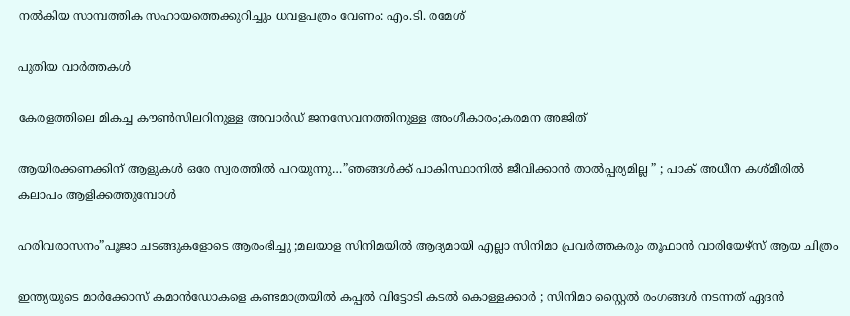നല്‍കിയ സാമ്പത്തിക സഹായത്തെക്കുറിച്ചും ധവളപത്രം വേണം: എം.ടി. രമേശ്

പുതിയ വാര്‍ത്തകള്‍

കേരളത്തിലെ മികച്ച കൗൺസിലറിനുള്ള അവാർഡ് ജനസേവനത്തിനുള്ള അംഗീകാരം;കരമന അജിത്

ആയിരക്കണക്കിന് ആളുകൾ ഒരേ സ്വരത്തിൽ പറയുന്നു…”ഞങ്ങൾക്ക് പാകിസ്ഥാനിൽ ജീവിക്കാൻ താൽപ്പര്യമില്ല ” ; പാക് അധീന കശ്മീരിൽ കലാപം ആളിക്കത്തുമ്പോൾ

ഹരിവരാസനം”പൂജാ ചടങ്ങുകളോടെ ആരംഭിച്ചു ;മലയാള സിനിമയിൽ ആദ്യമായി എല്ലാ സിനിമാ പ്രവർത്തകരും തൂഫാൻ വാരിയേഴ്‌സ് ആയ ചിത്രം

ഇന്ത്യയുടെ മാർക്കോസ് കമാൻഡോകളെ കണ്ടമാത്രയിൽ കപ്പൽ വിട്ടോടി കടൽ കൊള്ളക്കാർ ; സിനിമാ സ്റ്റൈൽ രംഗങ്ങൾ നടന്നത് ഏദൻ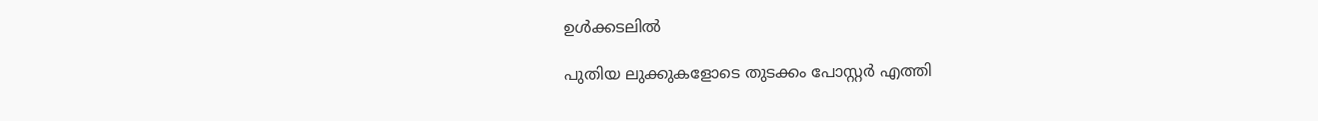ഉൾക്കടലിൽ

പുതിയ ലുക്കുകളോടെ തുടക്കം പോസ്റ്റർ എത്തി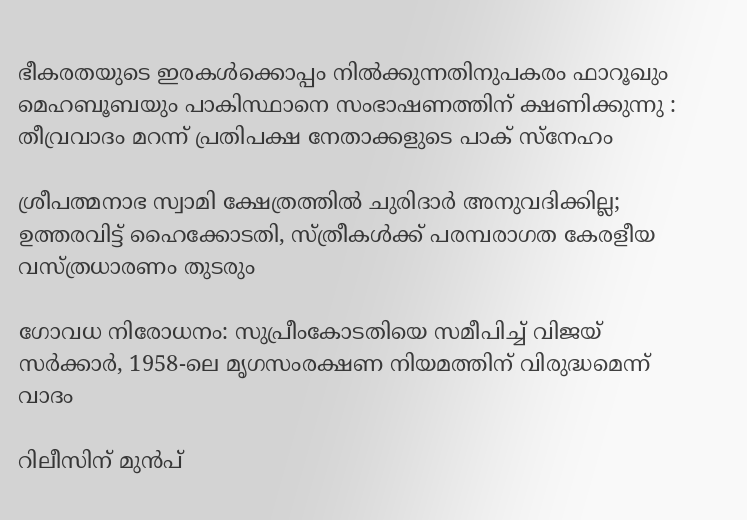ഭീകരതയുടെ ഇരകൾക്കൊപ്പം നിൽക്കുന്നതിനുപകരം ഫാറൂഖും മെഹബൂബയും പാകിസ്ഥാനെ സംഭാഷണത്തിന് ക്ഷണിക്കുന്നു : തീവ്രവാദം മറന്ന് പ്രതിപക്ഷ നേതാക്കളുടെ പാക് സ്നേഹം

ശ്രീപത്മനാഭ സ്വാമി ക്ഷേത്രത്തിൽ ചുരിദാർ അനുവദിക്കില്ല; ഉത്തരവിട്ട് ഹൈക്കോടതി, സ്ത്രീകൾക്ക് പരമ്പരാഗത കേരളീയ വസ്ത്രധാരണം തുടരും

ഗോവധ നിരോധനം: സുപ്രീംകോടതിയെ സമീപിച്ച് വിജയ് സ‌ർക്കാർ, 1958-ലെ മൃഗസംരക്ഷണ നിയമത്തിന് വിരുദ്ധമെന്ന് വാദം

റിലീസിന് മുൻപ്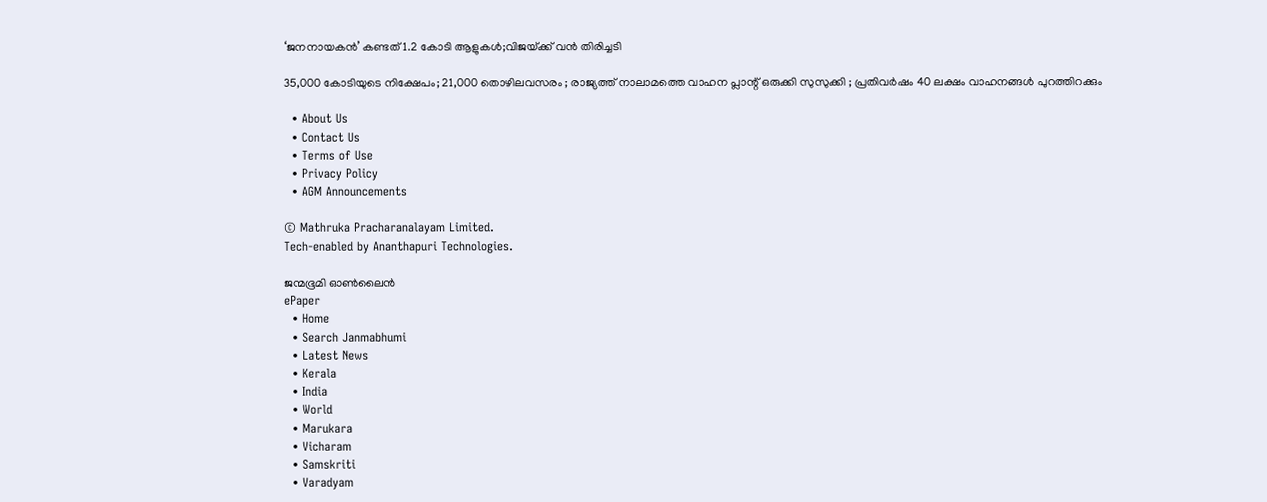‘ജനനായകൻ’ കണ്ടത് 1.2 കോടി ആളുകൾ;വിജയ്‌ക്ക് വൻ തിരിച്ചടി

35,000 കോടിയുടെ നിക്ഷേപം; 21,000 തൊഴിലവസരം ; രാജ്യത്ത് നാലാമത്തെ വാഹന പ്ലാന്റ് ഒരുക്കി സുസുക്കി ; പ്രതിവർഷം 40 ലക്ഷം വാഹനങ്ങൾ പുറത്തിറക്കും

  • About Us
  • Contact Us
  • Terms of Use
  • Privacy Policy
  • AGM Announcements

© Mathruka Pracharanalayam Limited.
Tech-enabled by Ananthapuri Technologies.

ജന്മഭൂമി ഓണ്‍ലൈന്‍
ePaper
  • Home
  • Search Janmabhumi
  • Latest News
  • Kerala
  • India
  • World
  • Marukara
  • Vicharam
  • Samskriti
  • Varadyam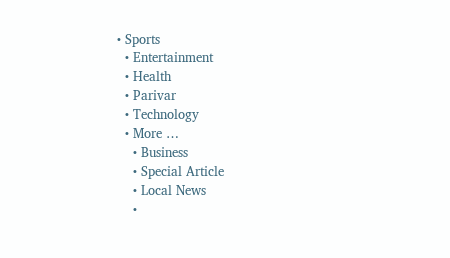• Sports
  • Entertainment
  • Health
  • Parivar
  • Technology
  • More …
    • Business
    • Special Article
    • Local News
    •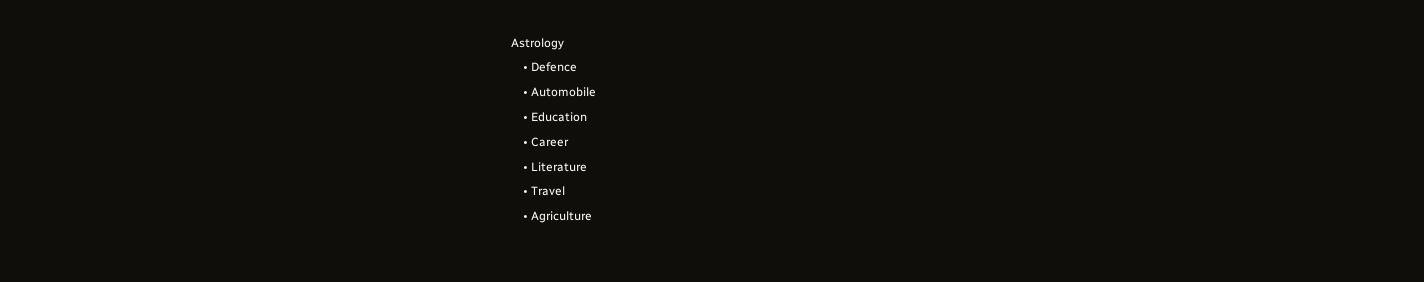Astrology
    • Defence
    • Automobile
    • Education
    • Career
    • Literature
    • Travel
    • Agriculture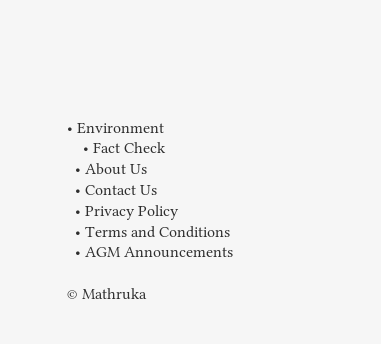• Environment
    • Fact Check
  • About Us
  • Contact Us
  • Privacy Policy
  • Terms and Conditions
  • AGM Announcements

© Mathruka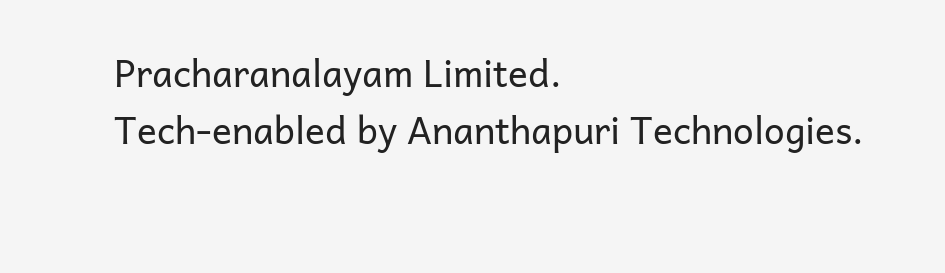Pracharanalayam Limited.
Tech-enabled by Ananthapuri Technologies.